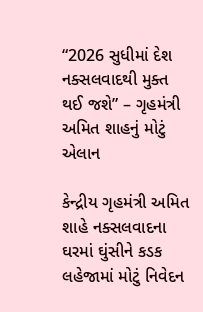“2026 સુધીમાં દેશ નક્સલવાદથી મુક્ત થઈ જશે” – ગૃહમંત્રી અમિત શાહનું મોટું એલાન

કેન્દ્રીય ગૃહમંત્રી અમિત શાહે નક્સલવાદના ઘરમાં ઘુંસીને કડક લહેજામાં મોટું નિવેદન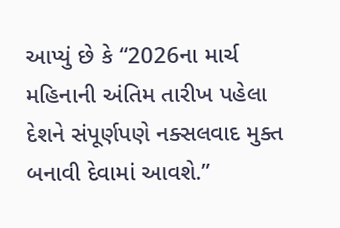આપ્યું છે કે “2026ના માર્ચ મહિનાની અંતિમ તારીખ પહેલા દેશને સંપૂર્ણપણે નક્સલવાદ મુક્ત બનાવી દેવામાં આવશે.”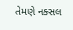તેમણે નક્સલ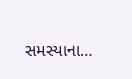સમસ્યાના…